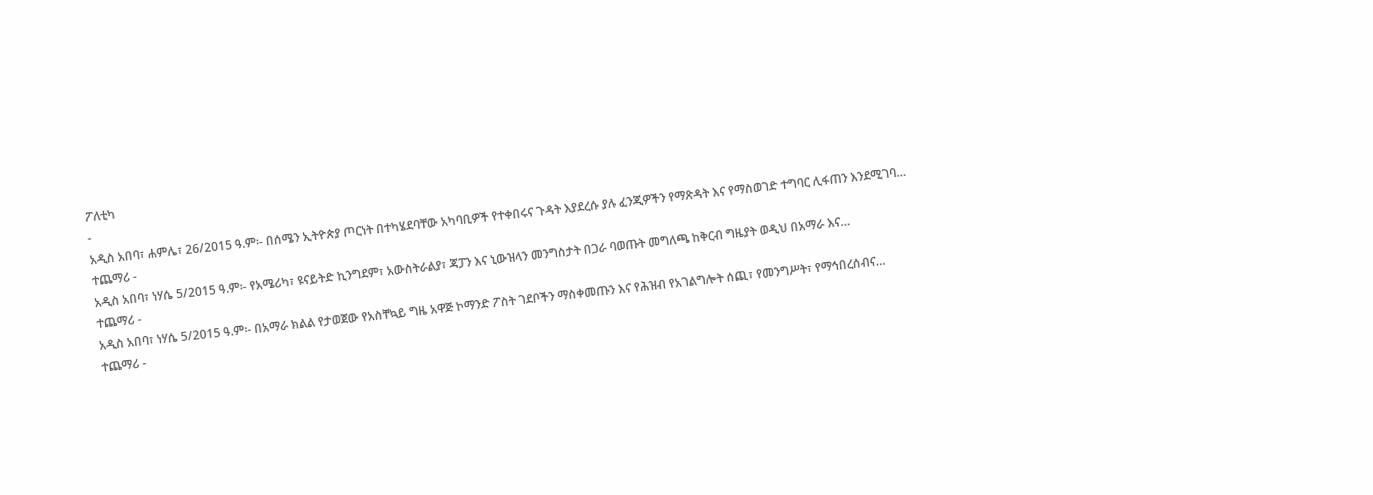ፖለቲካ
-
አዲስ አበባ፣ ሐምሌ፣ 26/2015 ዓ.ም፡- በሰሜን ኢትዮጵያ ጦርነት በተካሄደባቸው አካባቢዎች የተቀበሩና ጉዳት እያደረሱ ያሉ ፈንጂዎችን የማጽዳት እና የማስወገድ ተግባር ሊፋጠን እንደሚገባ…
ተጨማሪ -
አዲስ አበባ፣ ነሃሴ 5/2015 ዓ.ም፡- የአሜሪካ፣ ዩናይትድ ኪንግደም፣ አውስትራልያ፣ ጃፓን እና ኒውዝላን መንግስታት በጋራ ባወጡት መግለጫ ከቅርብ ግዜያት ወዲህ በአማራ እና…
ተጨማሪ -
አዲስ አበባ፣ ነሃሴ 5/2015 ዓ.ም፡- በአማራ ክልል የታወጀው የአስቸኳይ ግዜ አዋጅ ኮማንድ ፖስት ገደቦችን ማስቀመጡን እና የሕዝብ የአገልግሎት ሰጪ፣ የመንግሥት፣ የማኅበረሰብና…
ተጨማሪ -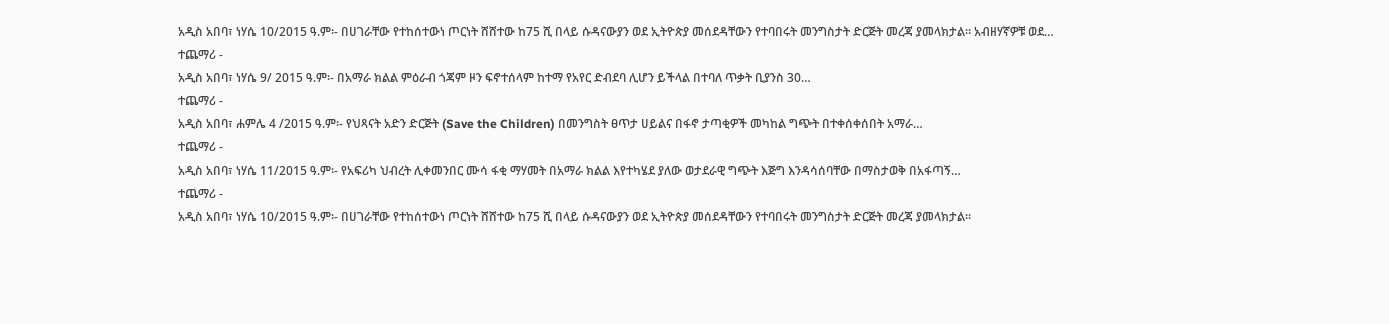አዲስ አበባ፣ ነሃሴ 10/2015 ዓ.ም፡- በሀገራቸው የተከሰተውነ ጦርነት ሸሸተው ከ75 ሺ በላይ ሱዳናውያን ወደ ኢትዮጵያ መሰደዳቸውን የተባበሩት መንግስታት ድርጅት መረጃ ያመላክታል። አብዘሃኛዎቹ ወደ…
ተጨማሪ -
አዲስ አበባ፣ ነሃሴ 9/ 2015 ዓ.ም፡- በአማራ ክልል ምዕራብ ጎጃም ዞን ፍኖተሰላም ከተማ የአየር ድብደባ ሊሆን ይችላል በተባለ ጥቃት ቢያንስ 30…
ተጨማሪ -
አዲስ አበባ፣ ሐምሌ 4 /2015 ዓ.ም፡- የህጻናት አድን ድርጅት (Save the Children) በመንግስት ፀጥታ ሀይልና በፋኖ ታጣቂዎች መካከል ግጭት በተቀሰቀሰበት አማራ…
ተጨማሪ -
አዲስ አበባ፣ ነሃሴ 11/2015 ዓ.ም፡- የአፍሪካ ህብረት ሊቀመንበር ሙሳ ፋቂ ማሃመት በአማራ ክልል እየተካሄደ ያለው ወታደራዊ ግጭት እጅግ እንዳሳሰባቸው በማስታወቅ በአፋጣኝ…
ተጨማሪ -
አዲስ አበባ፣ ነሃሴ 10/2015 ዓ.ም፡- በሀገራቸው የተከሰተውነ ጦርነት ሸሸተው ከ75 ሺ በላይ ሱዳናውያን ወደ ኢትዮጵያ መሰደዳቸውን የተባበሩት መንግስታት ድርጅት መረጃ ያመላክታል።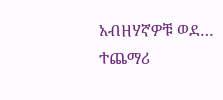አብዘሃኛዎቹ ወደ…
ተጨማሪ